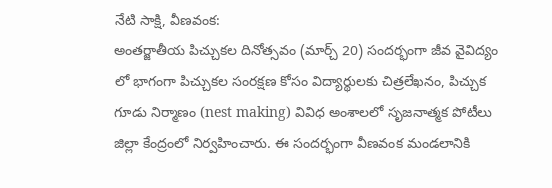నేటి సాక్షి, వీణవంక:
అంతర్జాతీయ పిచ్చుకల దినోత్సవం (మార్చ్ 20) సందర్భంగా జీవ వైవిద్యం లో భాగంగా పిచ్చుకల సంరక్షణ కోసం విద్యార్థులకు చిత్రలేఖనం, పిచ్చుక గూడు నిర్మాణం (nest making) వివిధ అంశాలలో సృజనాత్మక పోటీలు జిల్లా కేంద్రంలో నిర్వహించారు. ఈ సందర్భంగా వీణవంక మండలానికి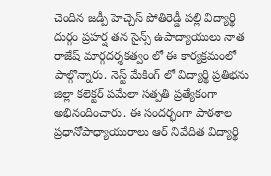చెందిన జడ్పీ హెచ్చెస్ పోతిరెడ్డీ పల్లి విద్యార్థి దుర్గం ప్రహర్ష తన సైన్స్ ఉపాద్యాయులు నాత రాజేష్ మార్గదర్శకత్వం లో ఈ కార్యక్రమంలో పాల్గొన్నారు. నెస్ట్ మేకింగ్ లో విద్యార్థి ప్రతిభను జిల్లా కలెక్టర్ పమేలా సత్పతి ప్రత్యేకంగా అభినందించారు. ఈ సందర్భంగా పాఠశాల ప్రధానోపాధ్యాయురాలు ఆర్ నివేదిత విద్యార్థి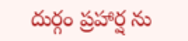దుర్గం ప్రహార్ష ను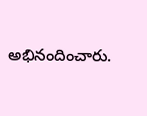అభినందించారు.